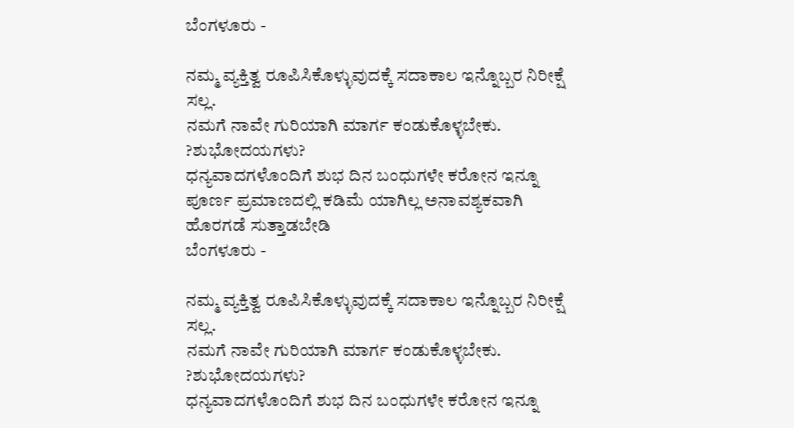ಬೆಂಗಳೂರು -

ನಮ್ಮ ವ್ಯಕ್ತಿತ್ವ ರೂಪಿಸಿಕೊಳ್ಳುವುದಕ್ಕೆ ಸದಾಕಾಲ ಇನ್ನೊಬ್ಬರ ನಿರೀಕ್ಷೆ ಸಲ್ಲ.
ನಮಗೆ ನಾವೇ ಗುರಿಯಾಗಿ ಮಾರ್ಗ ಕಂಡುಕೊಳ್ಳಬೇಕು.
?ಶುಭೋದಯಗಳು?
ಧನ್ಯವಾದಗಳೊಂದಿಗೆ ಶುಭ ದಿನ ಬಂಧುಗಳೇ ಕರೋನ ಇನ್ನೂ ಪೂರ್ಣ ಪ್ರಮಾಣದಲ್ಲಿ ಕಡಿಮೆ ಯಾಗಿಲ್ಲ ಅನಾವಶ್ಯಕವಾಗಿ ಹೊರಗಡೆ ಸುತ್ತಾಡಬೇಡಿ
ಬೆಂಗಳೂರು -

ನಮ್ಮ ವ್ಯಕ್ತಿತ್ವ ರೂಪಿಸಿಕೊಳ್ಳುವುದಕ್ಕೆ ಸದಾಕಾಲ ಇನ್ನೊಬ್ಬರ ನಿರೀಕ್ಷೆ ಸಲ್ಲ.
ನಮಗೆ ನಾವೇ ಗುರಿಯಾಗಿ ಮಾರ್ಗ ಕಂಡುಕೊಳ್ಳಬೇಕು.
?ಶುಭೋದಯಗಳು?
ಧನ್ಯವಾದಗಳೊಂದಿಗೆ ಶುಭ ದಿನ ಬಂಧುಗಳೇ ಕರೋನ ಇನ್ನೂ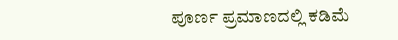ಪೂರ್ಣ ಪ್ರಮಾಣದಲ್ಲಿ ಕಡಿಮೆ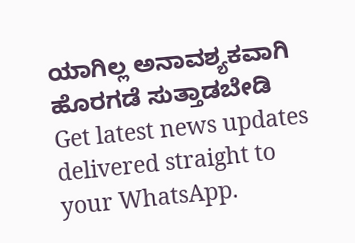ಯಾಗಿಲ್ಲ ಅನಾವಶ್ಯಕವಾಗಿ ಹೊರಗಡೆ ಸುತ್ತಾಡಬೇಡಿ
Get latest news updates delivered straight to your WhatsApp.